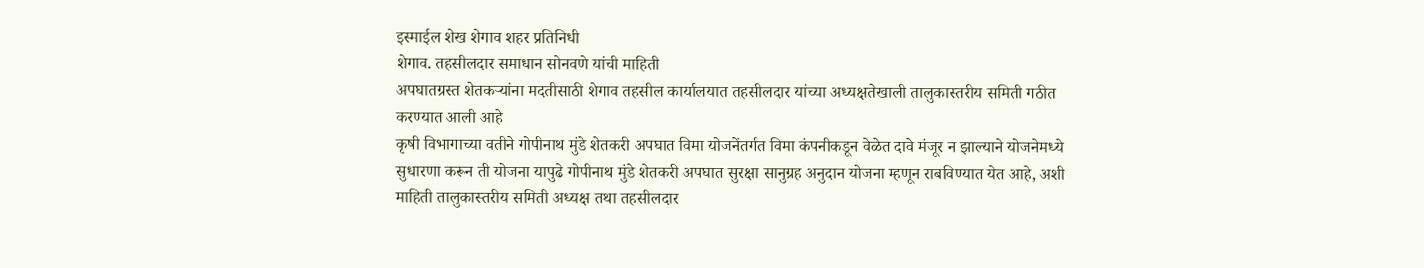इस्माईल शेख शेगाव शहर प्रतिनिधी
शेगाव. तहसीलदार समाधान सोनवणे यांची माहिती
अपघातग्रस्त शेतकऱ्यांना मदतीसाठी शेगाव तहसील कार्यालयात तहसीलदार यांच्या अध्यक्षतेखाली तालुकास्तरीय समिती गठीत करण्यात आली आहे
कृषी विभागाच्या वतीने गोपीनाथ मुंडे शेतकरी अपघात विमा योजनेंतर्गत विमा कंपनीकडून वेळेत दावे मंजूर न झाल्याने योजनेमध्ये सुधारणा करून ती योजना यापुढे गोपीनाथ मुंडे शेतकरी अपघात सुरक्षा सानुग्रह अनुदान योजना म्हणून राबविण्यात येत आहे, अशी माहिती तालुकास्तरीय समिती अध्यक्ष तथा तहसीलदार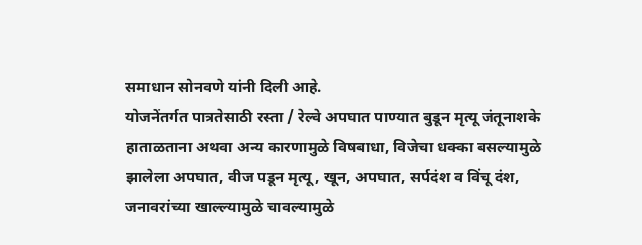समाधान सोनवणे यांनी दिली आहे.
योजनेंतर्गत पात्रतेसाठी रस्ता / रेल्वे अपघात पाण्यात बुडून मृत्यू जंतूनाशके हाताळताना अथवा अन्य कारणामुळे विषबाधा, विजेचा धक्का बसल्यामुळे झालेला अपघात, वीज पडून मृत्यू, खून, अपघात, सर्पदंश व विंचू दंश, जनावरांच्या खाल्ल्यामुळे चावल्यामुळे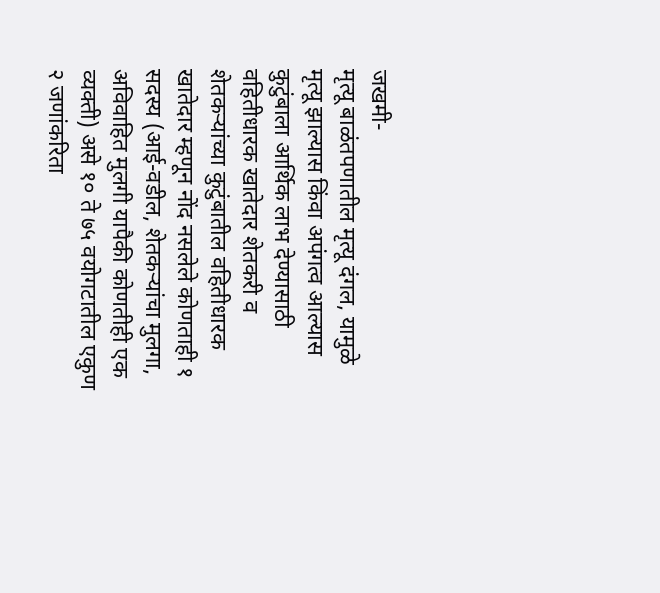जखमी-
मृत्यू बाळंतपणातील मृत्यू दंगल, यामुळे मृत्यू झाल्यास किंवा अपंगत्व आल्यास कुटुंबाला आर्थिक लाभ देण्यासाठी वहितीधारक खातेदार शेतकरी व शेतकऱ्यांच्या कुटुंबातील वहितीधारक खातेदार म्हणून नोंद नसलेले कोणताही १ सदस्य (आई-वडील, शेतकऱ्यांचा मुलगा, अविवाहित मुलगी यापैकी कोणतीही एक व्यक्ती) असे १० ते ७५ वयोगटातील एकुण २ जणांकरिता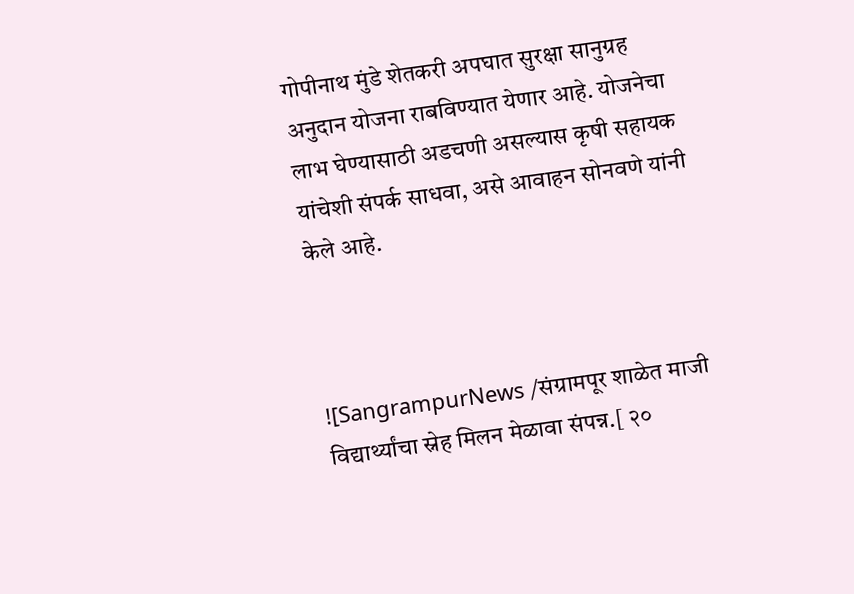गोपीनाथ मुंडे शेतकरी अपघात सुरक्षा सानुग्रह अनुदान योजना राबविण्यात येणार आहे. योजनेचा लाभ घेण्यासाठी अडचणी असल्यास कृषी सहायक यांचेशी संपर्क साधवा, असे आवाहन सोनवणे यांनी केले आहे.



![SangrampurNews /संग्रामपूर शाळेत माजी विद्यार्थ्यांचा स्नेह मिलन मेळावा संपन्न.[ २०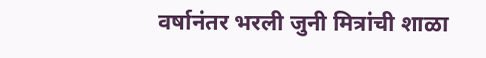वर्षानंतर भरली जुनी मित्रांची शाळा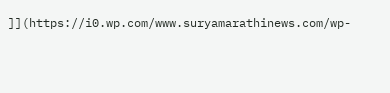]](https://i0.wp.com/www.suryamarathinews.com/wp-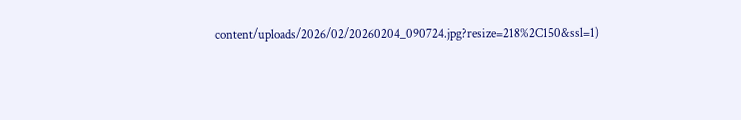content/uploads/2026/02/20260204_090724.jpg?resize=218%2C150&ssl=1)